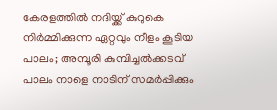കേരളത്തിൽ നദിയ്ക്ക് കുറുകെ നിർമ്മിക്കുന്ന ഏറ്റവും നീളം കൂടിയ പാലം; അമ്പൂരി കുമ്പിച്ചൽക്കടവ് പാലം നാളെ നാടിന് സമർപ്പിക്കും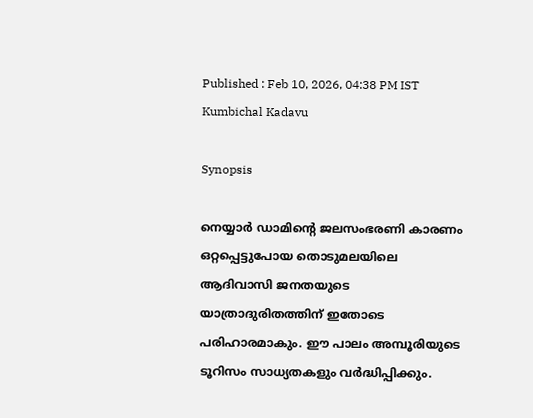Published : Feb 10, 2026, 04:38 PM IST
Kumbichal Kadavu

Synopsis

നെയ്യാർ ഡാമിന്റെ ജലസംഭരണി കാരണം ഒറ്റപ്പെട്ടുപോയ തൊടുമലയിലെ ആദിവാസി ജനതയുടെ യാത്രാദുരിതത്തിന് ഇതോടെ പരിഹാരമാകും. ഈ പാലം അമ്പൂരിയുടെ ടൂറിസം സാധ്യതകളും വർദ്ധിപ്പിക്കും.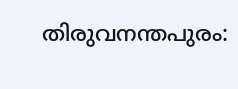തിരുവനന്തപുരം: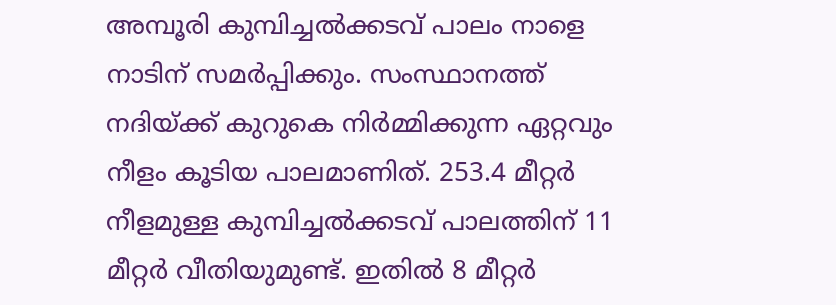അമ്പൂരി കുമ്പിച്ചൽക്കടവ് പാലം നാളെ നാടിന് സമർപ്പിക്കും. സംസ്ഥാനത്ത് നദിയ്ക്ക് കുറുകെ നിർമ്മിക്കുന്ന ഏറ്റവും നീളം കൂടിയ പാലമാണിത്. 253.4 മീറ്റർ നീളമുള്ള കുമ്പിച്ചൽക്കടവ് പാലത്തിന് 11 മീറ്റര്‍ വീതിയുമുണ്ട്. ഇതിൽ 8 മീറ്റർ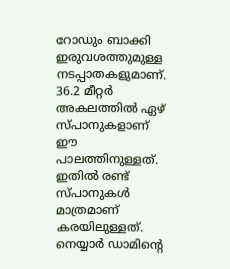റോ‍ഡും ബാക്കി ഇരുവശത്തുമുള്ള നടപ്പാതകളുമാണ്. 36.2 മീറ്റർ അകലത്തിൽ ഏഴ് സ്പാനുകളാണ് ഈ പാലത്തിനുള്ളത്. ഇതിൽ രണ്ട് സ്പാനുകൾ മാത്രമാണ് കരയിലുള്ളത്. നെയ്യാർ ഡാമിന്റെ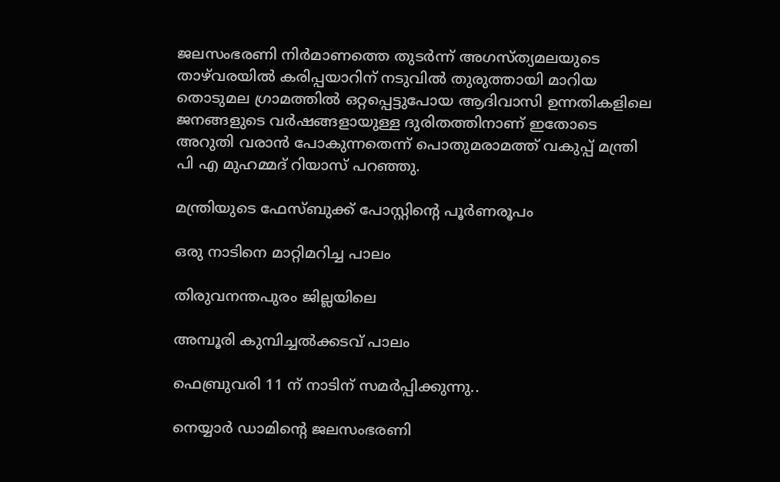ജലസംഭരണി നിർമാണത്തെ തുടർന്ന് അഗസ്ത്യമലയുടെ താഴ്‌വരയിൽ കരിപ്പയാറിന് നടുവിൽ തുരുത്തായി മാറിയ തൊടുമല ഗ്രാമത്തിൽ ഒറ്റപ്പെട്ടുപോയ ആദിവാസി ഉന്നതികളിലെ ജനങ്ങളുടെ വര്‍ഷങ്ങളായുള്ള ദുരിതത്തിനാണ് ഇതോടെ അറുതി വരാൻ പോകുന്നതെന്ന് പൊതുമരാമത്ത് വകുപ്പ് മന്ത്രി പി എ മുഹമ്മദ് റിയാസ് പറഞ്ഞു.

മന്ത്രിയുടെ ഫേസ്ബുക്ക് പോസ്റ്റിന്റെ പൂർണരൂപം

ഒരു നാടിനെ മാറ്റിമറിച്ച പാലം

തിരുവനന്തപുരം ജില്ലയിലെ

അമ്പൂരി കുമ്പിച്ചൽക്കടവ് പാലം

ഫെബ്രുവരി 11 ന് നാടിന് സമർപ്പിക്കുന്നു..

നെയ്യാർ ഡാമിന്റെ ജലസംഭരണി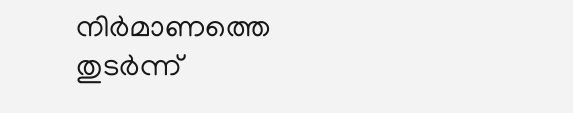നിർമാണത്തെ തുടർന്ന്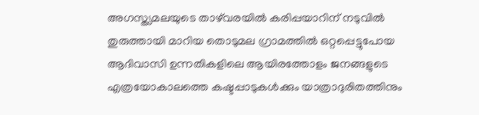അഗസ്ത്യമലയുടെ താഴ്‌വരയിൽ കരിപ്പയാറിന് നടുവിൽ തുരുത്തായി മാറിയ തൊടുമല ഗ്രാമത്തിൽ ഒറ്റപ്പെട്ടുപോയ ആദിവാസി ഉന്നതികളിലെ ആയിരത്തോളം ജനങ്ങളുടെ എത്രയോകാലത്തെ കഷ്ടപ്പാടുകൾക്കും യാത്രാദുരിതത്തിനും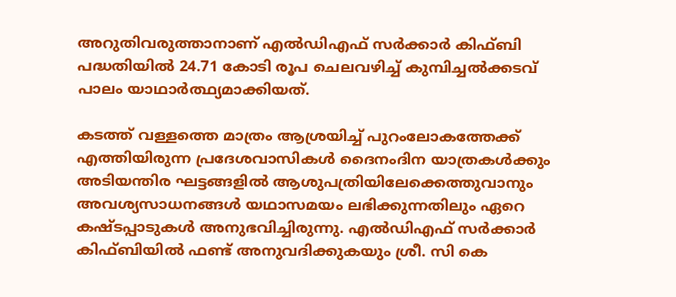അറുതിവരുത്താനാണ് എൽഡിഎഫ് സർക്കാർ കിഫ്ബി പദ്ധതിയിൽ 24.71 കോടി രൂപ ചെലവഴിച്ച് കുമ്പിച്ചൽക്കടവ് പാലം യാഥാർത്ഥ്യമാക്കിയത്.

കടത്ത് വള്ളത്തെ മാത്രം ആശ്രയിച്ച് പുറംലോകത്തേക്ക് എത്തിയിരുന്ന പ്രദേശവാസികൾ ദൈനംദിന യാത്രകൾക്കും അടിയന്തിര ഘട്ടങ്ങളിൽ ആശുപത്രിയിലേക്കെത്തുവാനും അവശ്യസാധനങ്ങൾ യഥാസമയം ലഭിക്കുന്നതിലും ഏറെ കഷ്ടപ്പാടുകൾ അനുഭവിച്ചിരുന്നു. എൽഡിഎഫ് സർക്കാർ കിഫ്ബിയിൽ ഫണ്ട് അനുവദിക്കുകയും ശ്രീ. സി കെ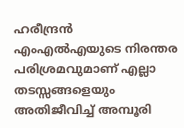ഹരീന്ദ്രൻ എംഎൽഎയുടെ നിരന്തര പരിശ്രമവുമാണ് എല്ലാ തടസ്സങ്ങളെയും അതിജീവിച്ച് അമ്പൂരി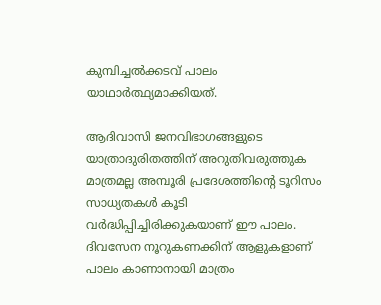കുമ്പിച്ചൽക്കടവ് പാലം യാഥാർത്ഥ്യമാക്കിയത്.

ആദിവാസി ജനവിഭാഗങ്ങളുടെ യാത്രാദുരിതത്തിന് അറുതിവരുത്തുക മാത്രമല്ല അമ്പൂരി പ്രദേശത്തിൻ്റെ ടൂറിസം സാധ്യതകൾ കൂടി വർദ്ധിപ്പിച്ചിരിക്കുകയാണ് ഈ പാലം. ദിവസേന നൂറുകണക്കിന് ആളുകളാണ് പാലം കാണാനായി മാത്രം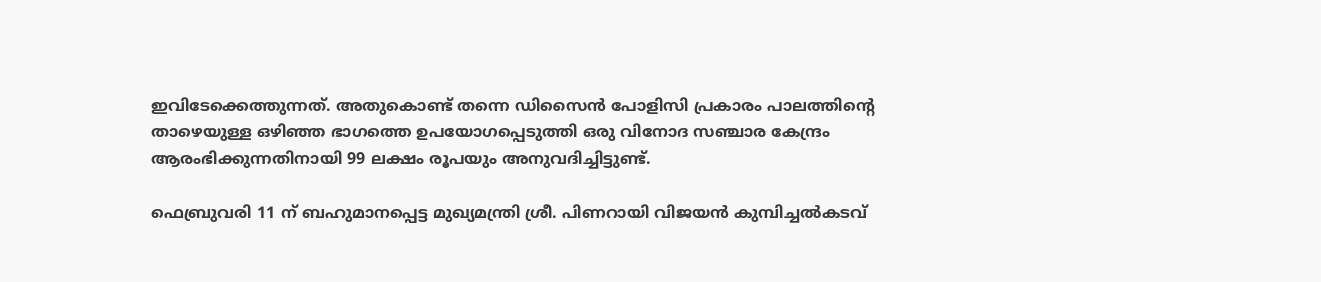ഇവിടേക്കെത്തുന്നത്. അതുകൊണ്ട് തന്നെ ഡിസൈൻ പോളിസി പ്രകാരം പാലത്തിൻ്റെ താഴെയുള്ള ഒഴിഞ്ഞ ഭാഗത്തെ ഉപയോഗപ്പെടുത്തി ഒരു വിനോദ സഞ്ചാര കേന്ദ്രം ആരംഭിക്കുന്നതിനായി 99 ലക്ഷം രൂപയും അനുവദിച്ചിട്ടുണ്ട്.

ഫെബ്രുവരി 11 ന് ബഹുമാനപ്പെട്ട മുഖ്യമന്ത്രി ശ്രീ. പിണറായി വിജയൻ കുമ്പിച്ചൽകടവ്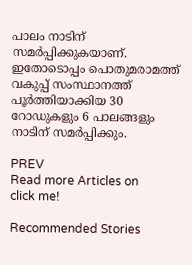പാലം നാടിന് സമർപ്പിക്കുകയാണ്. ഇതോടൊപ്പം പൊതുമരാമത്ത് വകുപ്പ് സംസ്ഥാനത്ത് പൂർത്തിയാക്കിയ 30 റോഡുകളും 6 പാലങ്ങളും നാടിന് സമർപ്പിക്കും.

PREV
Read more Articles on
click me!

Recommended Stories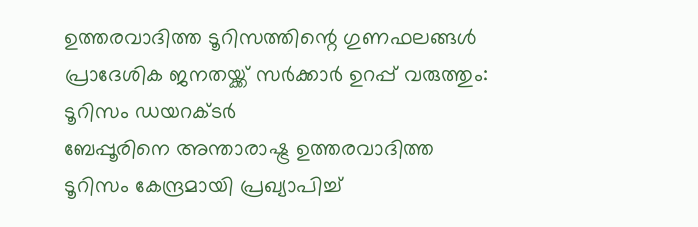ഉത്തരവാദിത്ത ടൂറിസത്തിന്റെ ഗുണഫലങ്ങള്‍ പ്രാദേശിക ജനതയ്ക്ക് സര്‍ക്കാര്‍ ഉറപ്പ് വരുത്തും: ടൂറിസം ഡയറക്ടർ
ബേപ്പൂരിനെ അന്താരാഷ്ട്ര ഉത്തരവാദിത്ത ടൂറിസം കേന്ദ്രമായി പ്രഖ്യാപിച്ച്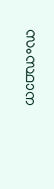സംസ്ഥാന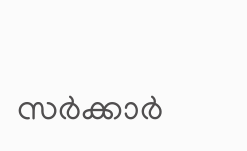സർക്കാർ